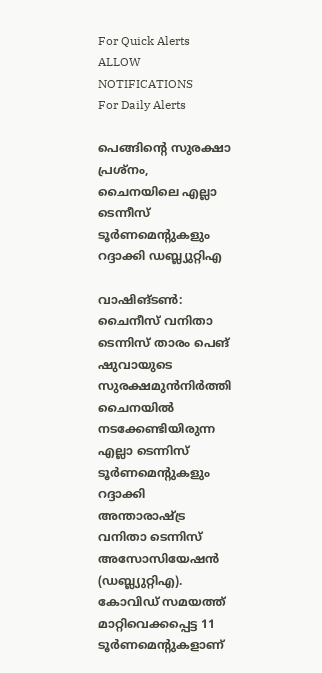For Quick Alerts
ALLOW NOTIFICATIONS
For Daily Alerts

പെങ്ങിന്റെ സുരക്ഷാ പ്രശ്‌നം, ചൈനയിലെ എല്ലാ ടെന്നീസ് ടൂര്‍ണമെന്റുകളും റദ്ദാക്കി ഡബ്ല്യുറ്റിഎ

വാഷിങ്ടണ്‍: ചൈനീസ് വനിതാ ടെന്നിസ് താരം പെങ് ഷുവായുടെ സുരക്ഷമുന്‍നിര്‍ത്തി ചൈനയില്‍ നടക്കേണ്ടിയിരുന്ന എല്ലാ ടെന്നിസ് ടൂര്‍ണമെന്റുകളും റദ്ദാക്കി അന്താരാഷ്ട്ര വനിതാ ടെന്നിസ് അസോസിയേഷന്‍ (ഡബ്ല്യുറ്റിഎ). കോവിഡ് സമയത്ത് മാറ്റിവെക്കപ്പെട്ട 11 ടൂര്‍ണമെന്റുകളാണ്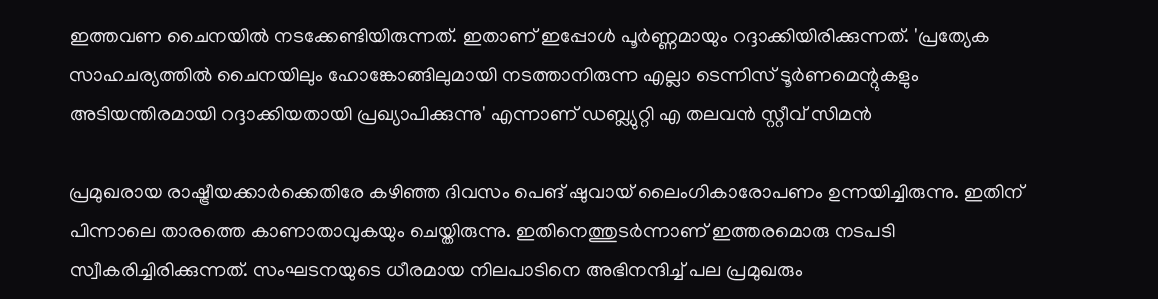ഇത്തവണ ചൈനയില്‍ നടക്കേണ്ടിയിരുന്നത്. ഇതാണ് ഇപ്പോള്‍ പൂര്‍ണ്ണമായും റദ്ദാക്കിയിരിക്കുന്നത്. 'പ്രത്യേക സാഹചര്യത്തില്‍ ചൈനയിലും ഹോങ്കോങ്ങിലുമായി നടത്താനിരുന്ന എല്ലാ ടെന്നിസ് ടൂര്‍ണമെന്റുകളും അടിയന്തിരമായി റദ്ദാക്കിയതായി പ്രഖ്യാപിക്കുന്നു' എന്നാണ് ഡബ്ല്യുറ്റി എ തലവന്‍ സ്റ്റീവ് സിമന്‍

പ്രമുഖരായ രാഷ്ട്രീയക്കാര്‍ക്കെതിരേ കഴിഞ്ഞ ദിവസം പെങ് ഷുവായ് ലൈംഗികാരോപണം ഉന്നയിച്ചിരുന്നു. ഇതിന് പിന്നാലെ താരത്തെ കാണാതാവുകയും ചെയ്തിരുന്നു. ഇതിനെത്തുടര്‍ന്നാണ് ഇത്തരമൊരു നടപടി സ്വീകരിച്ചിരിക്കുന്നത്. സംഘടനയുടെ ധീരമായ നിലപാടിനെ അഭിനന്ദിച്ച് പല പ്രമുഖരും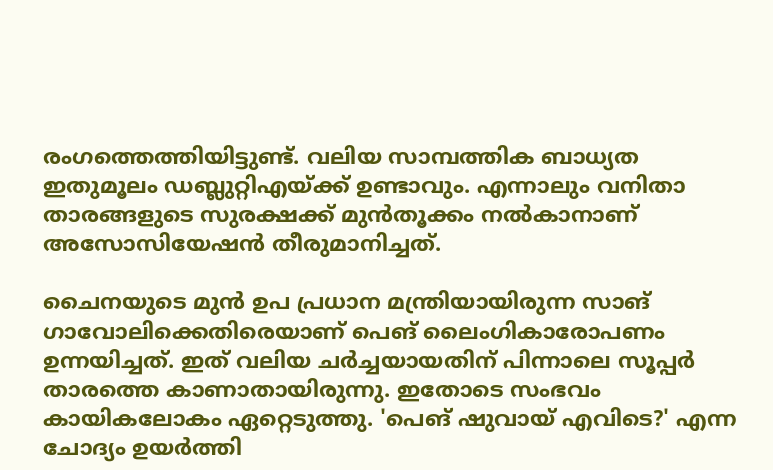രംഗത്തെത്തിയിട്ടുണ്ട്. വലിയ സാമ്പത്തിക ബാധ്യത ഇതുമൂലം ഡബ്ലുറ്റിഎയ്ക്ക് ഉണ്ടാവും. എന്നാലും വനിതാ താരങ്ങളുടെ സുരക്ഷക്ക് മുന്‍തൂക്കം നല്‍കാനാണ് അസോസിയേഷന്‍ തീരുമാനിച്ചത്.

ചൈനയുടെ മുന്‍ ഉപ പ്രധാന മന്ത്രിയായിരുന്ന സാങ് ഗാവോലിക്കെതിരെയാണ് പെങ് ലൈംഗികാരോപണം ഉന്നയിച്ചത്. ഇത് വലിയ ചര്‍ച്ചയായതിന് പിന്നാലെ സൂപ്പര്‍ താരത്തെ കാണാതായിരുന്നു. ഇതോടെ സംഭവം കായികലോകം ഏറ്റെടുത്തു. 'പെങ് ഷുവായ് എവിടെ?' എന്ന ചോദ്യം ഉയര്‍ത്തി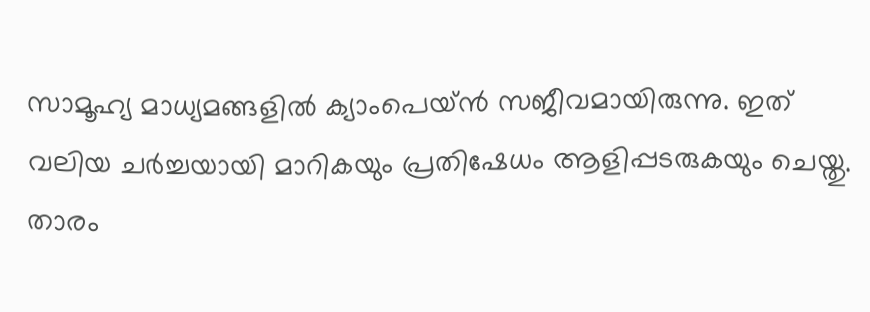സാമൂഹ്യ മാധ്യമങ്ങളില്‍ ക്യാംപെയ്ന്‍ സജീവമായിരുന്നു. ഇത് വലിയ ചര്‍ച്ചയായി മാറികയും പ്രതിഷേധം ആളിപ്പടരുകയും ചെയ്തു. താരം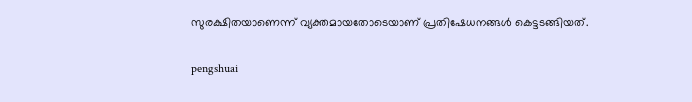സുരക്ഷിതയാണെന്ന് വ്യക്തമായതോടെയാണ് പ്രതിഷേധനങ്ങള്‍ കെട്ടടങ്ങിയത്.

pengshuai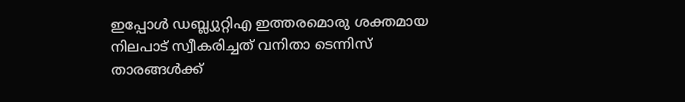ഇപ്പോള്‍ ഡബ്ല്യുറ്റിഎ ഇത്തരമൊരു ശക്തമായ നിലപാട് സ്വീകരിച്ചത് വനിതാ ടെന്നിസ് താരങ്ങള്‍ക്ക്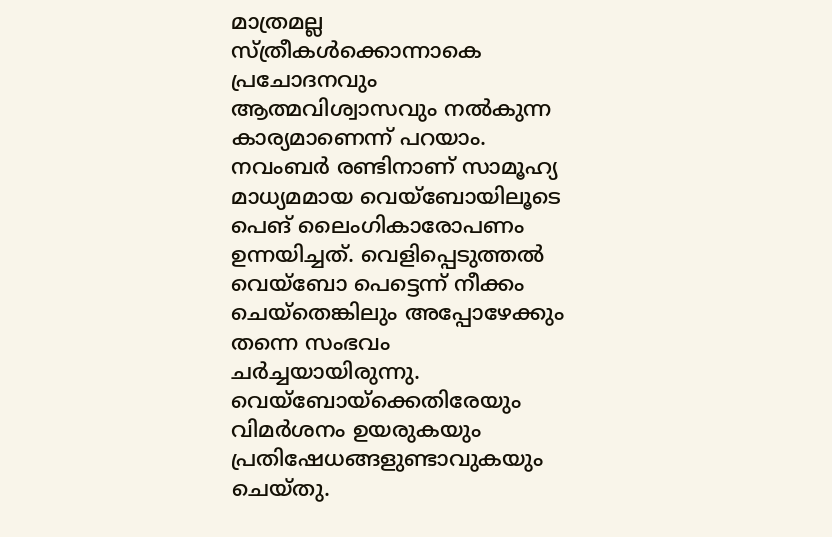മാത്രമല്ല സ്ത്രീകള്‍ക്കൊന്നാകെ പ്രചോദനവും ആത്മവിശ്വാസവും നല്‍കുന്ന കാര്യമാണെന്ന് പറയാം. നവംബര്‍ രണ്ടിനാണ് സാമൂഹ്യ മാധ്യമമായ വെയ്‌ബോയിലൂടെ പെങ് ലൈംഗികാരോപണം ഉന്നയിച്ചത്. വെളിപ്പെടുത്തല്‍ വെയ്‌ബോ പെട്ടെന്ന് നീക്കം ചെയ്‌തെങ്കിലും അപ്പോഴേക്കും തന്നെ സംഭവം ചര്‍ച്ചയായിരുന്നു. വെയ്‌ബോയ്‌ക്കെതിരേയും വിമര്‍ശനം ഉയരുകയും പ്രതിഷേധങ്ങളുണ്ടാവുകയും ചെയ്തു.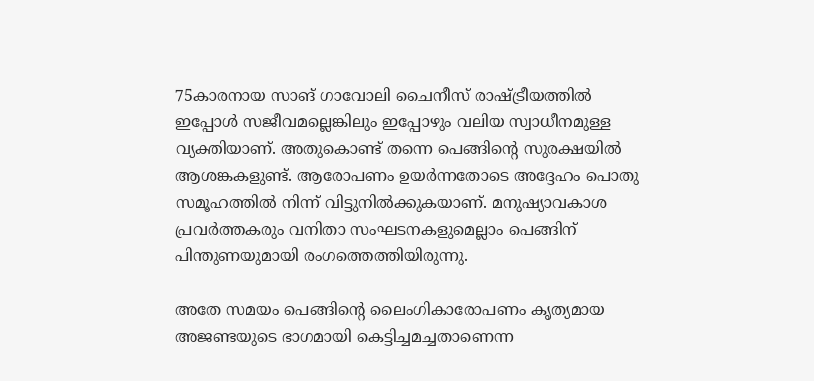75കാരനായ സാങ് ഗാവോലി ചൈനീസ് രാഷ്ട്രീയത്തില്‍ ഇപ്പോള്‍ സജീവമല്ലെങ്കിലും ഇപ്പോഴും വലിയ സ്വാധീനമുള്ള വ്യക്തിയാണ്. അതുകൊണ്ട് തന്നെ പെങ്ങിന്റെ സുരക്ഷയില്‍ ആശങ്കകളുണ്ട്. ആരോപണം ഉയര്‍ന്നതോടെ അദ്ദേഹം പൊതു സമൂഹത്തില്‍ നിന്ന് വിട്ടുനില്‍ക്കുകയാണ്. മനുഷ്യാവകാശ പ്രവര്‍ത്തകരും വനിതാ സംഘടനകളുമെല്ലാം പെങ്ങിന് പിന്തുണയുമായി രംഗത്തെത്തിയിരുന്നു.

അതേ സമയം പെങ്ങിന്റെ ലൈംഗികാരോപണം കൃത്യമായ അജണ്ടയുടെ ഭാഗമായി കെട്ടിച്ചമച്ചതാണെന്ന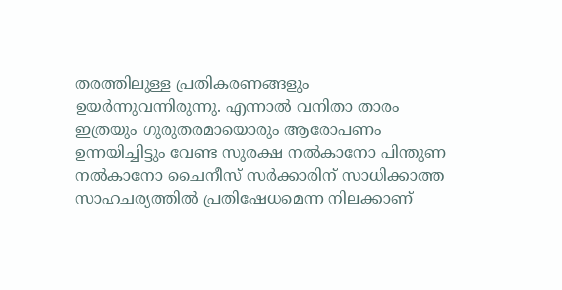തരത്തിലുള്ള പ്രതികരണങ്ങളും ഉയര്‍ന്നുവന്നിരുന്നു. എന്നാല്‍ വനിതാ താരം ഇത്രയും ഗുരുതരമായൊരും ആരോപണം ഉന്നയിച്ചിട്ടും വേണ്ട സുരക്ഷ നല്‍കാനോ പിന്തുണ നല്‍കാനോ ചൈനീസ് സര്‍ക്കാരിന് സാധിക്കാത്ത സാഹചര്യത്തില്‍ പ്രതിഷേധമെന്ന നിലക്കാണ്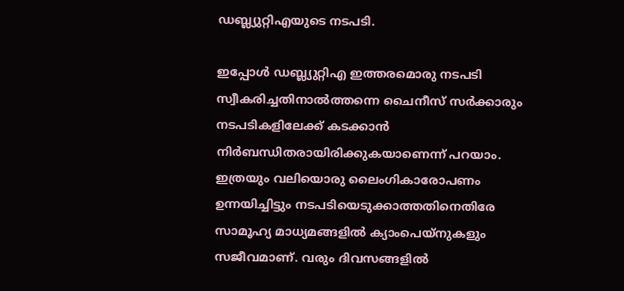ഡബ്ല്യുറ്റിഎയുടെ നടപടി.

ഇപ്പോള്‍ ഡബ്ല്യുറ്റിഎ ഇത്തരമൊരു നടപടി സ്വീകരിച്ചതിനാല്‍ത്തന്നെ ചൈനീസ് സര്‍ക്കാരും നടപടികളിലേക്ക് കടക്കാന്‍ നിര്‍ബന്ധിതരായിരിക്കുകയാണെന്ന് പറയാം. ഇത്രയും വലിയൊരു ലൈംഗികാരോപണം ഉന്നയിച്ചിട്ടും നടപടിയെടുക്കാത്തതിനെതിരേ സാമൂഹ്യ മാധ്യമങ്ങളില്‍ ക്യാംപെയ്‌നുകളും സജീവമാണ്. വരും ദിവസങ്ങളില്‍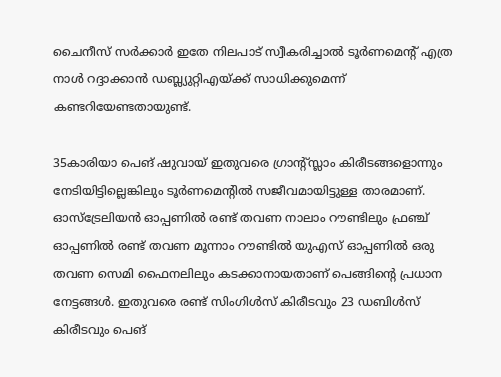ചൈനീസ് സര്‍ക്കാര്‍ ഇതേ നിലപാട് സ്വീകരിച്ചാല്‍ ടൂര്‍ണമെന്റ് എത്ര നാള്‍ റദ്ദാക്കാന്‍ ഡബ്ല്യുറ്റിഎയ്ക്ക് സാധിക്കുമെന്ന് കണ്ടറിയേണ്ടതായുണ്ട്.

35കാരിയാ പെങ് ഷുവായ് ഇതുവരെ ഗ്രാന്റ്സ്ലാം കിരീടങ്ങളൊന്നും നേടിയിട്ടില്ലെങ്കിലും ടൂര്‍ണമെന്റില്‍ സജീവമായിട്ടുള്ള താരമാണ്. ഓസ്‌ട്രേലിയന്‍ ഓപ്പണില്‍ രണ്ട് തവണ നാലാം റൗണ്ടിലും ഫ്രഞ്ച് ഓപ്പണില്‍ രണ്ട് തവണ മൂന്നാം റൗണ്ടില്‍ യുഎസ് ഓപ്പണില്‍ ഒരു തവണ സെമി ഫൈനലിലും കടക്കാനായതാണ് പെങ്ങിന്റെ പ്രധാന നേട്ടങ്ങള്‍. ഇതുവരെ രണ്ട് സിംഗിള്‍സ് കിരീടവും 23 ഡബിള്‍സ് കിരീടവും പെങ്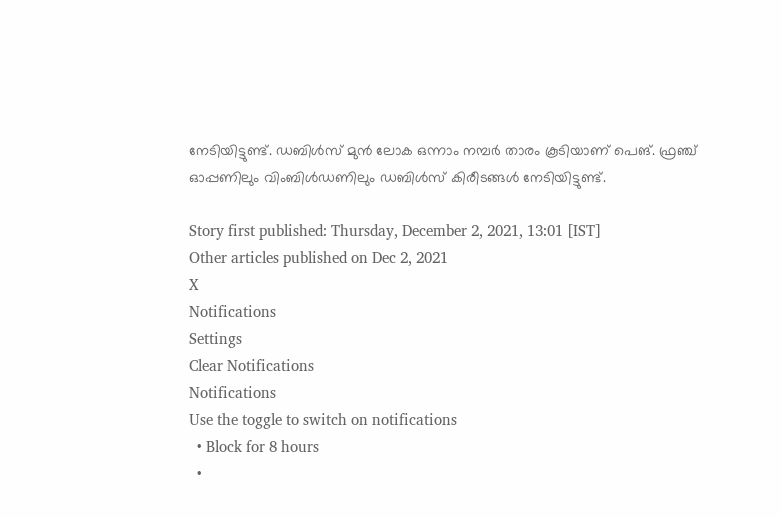നേടിയിട്ടുണ്ട്. ഡബിള്‍സ് മുന്‍ ലോക ഒന്നാം നമ്പര്‍ താരം കൂടിയാണ് പെങ്. ഫ്രഞ്ച് ഓപ്പണിലും വിംബിള്‍ഡണിലും ഡബിള്‍സ് കിരീടങ്ങള്‍ നേടിയിട്ടുണ്ട്.

Story first published: Thursday, December 2, 2021, 13:01 [IST]
Other articles published on Dec 2, 2021
X
Notifications
Settings
Clear Notifications
Notifications
Use the toggle to switch on notifications
  • Block for 8 hours
  •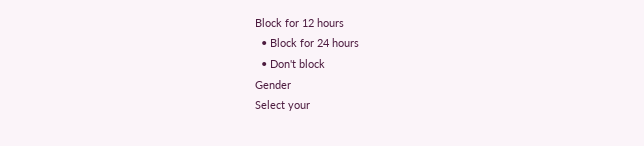Block for 12 hours
  • Block for 24 hours
  • Don't block
Gender
Select your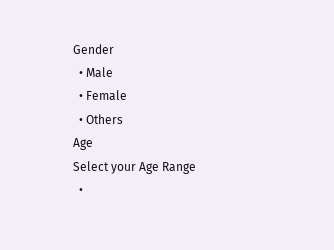Gender
  • Male
  • Female
  • Others
Age
Select your Age Range
  •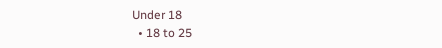Under 18
  • 18 to 25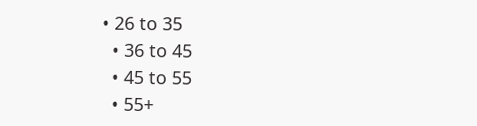• 26 to 35
  • 36 to 45
  • 45 to 55
  • 55+